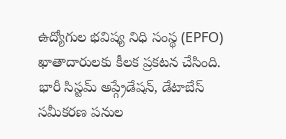ఉద్యోగుల భవిష్య నిధి సంస్థ (EPFO) ఖాతాదారులకు కీలక ప్రకటన చేసింది. భారీ సిస్టమ్ అప్గ్రేడేషన్, డేటాబేస్ సమీకరణ పనుల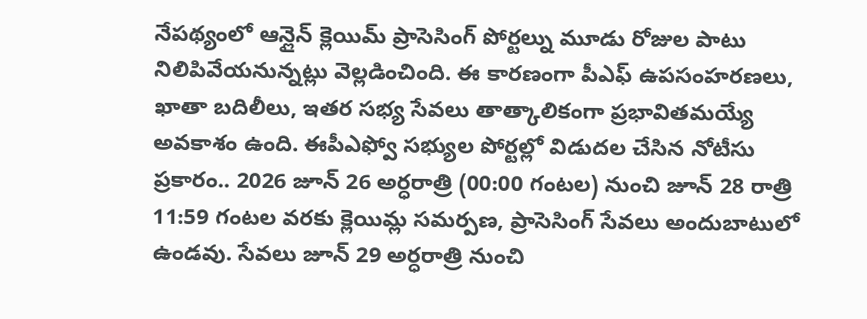నేపథ్యంలో ఆన్లైన్ క్లెయిమ్ ప్రాసెసింగ్ పోర్టల్ను మూడు రోజుల పాటు నిలిపివేయనున్నట్లు వెల్లడించింది. ఈ కారణంగా పీఎఫ్ ఉపసంహరణలు, ఖాతా బదిలీలు, ఇతర సభ్య సేవలు తాత్కాలికంగా ప్రభావితమయ్యే అవకాశం ఉంది. ఈపీఎఫ్వో సభ్యుల పోర్టల్లో విడుదల చేసిన నోటీసు ప్రకారం.. 2026 జూన్ 26 అర్ధరాత్రి (00:00 గంటల) నుంచి జూన్ 28 రాత్రి 11:59 గంటల వరకు క్లెయిమ్ల సమర్పణ, ప్రాసెసింగ్ సేవలు అందుబాటులో ఉండవు. సేవలు జూన్ 29 అర్ధరాత్రి నుంచి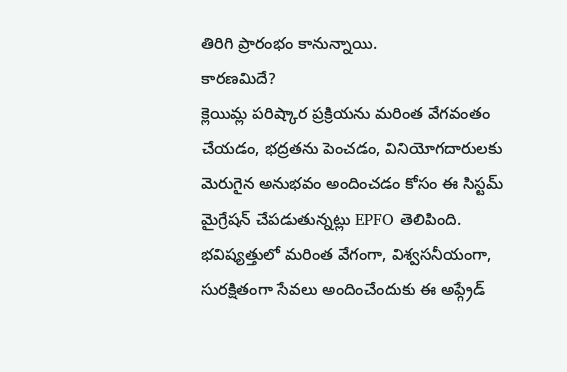తిరిగి ప్రారంభం కానున్నాయి.
కారణమిదే?
క్లెయిమ్ల పరిష్కార ప్రక్రియను మరింత వేగవంతం చేయడం, భద్రతను పెంచడం, వినియోగదారులకు మెరుగైన అనుభవం అందించడం కోసం ఈ సిస్టమ్ మైగ్రేషన్ చేపడుతున్నట్లు EPFO తెలిపింది. భవిష్యత్తులో మరింత వేగంగా, విశ్వసనీయంగా, సురక్షితంగా సేవలు అందించేందుకు ఈ అప్గ్రేడ్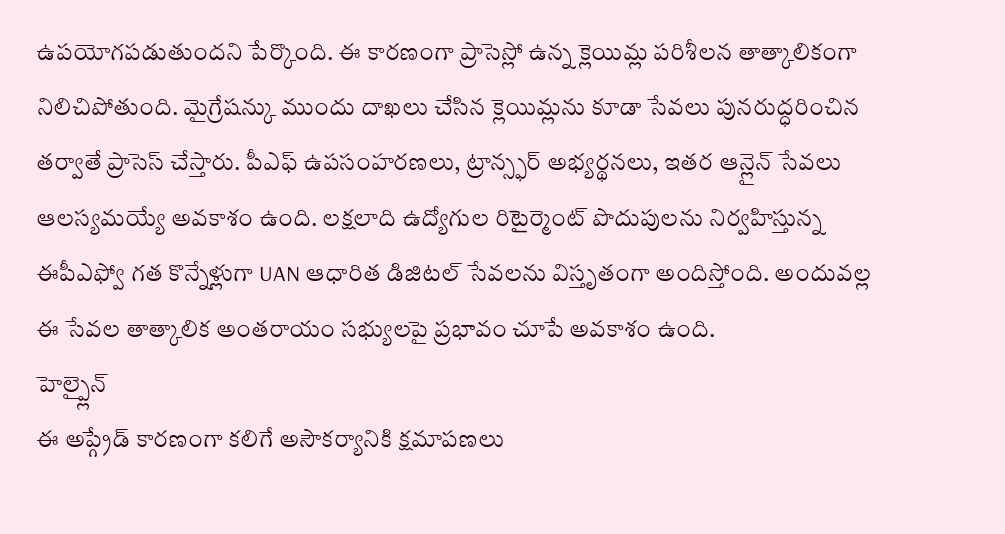ఉపయోగపడుతుందని పేర్కొంది. ఈ కారణంగా ప్రాసెస్లో ఉన్న క్లెయిమ్ల పరిశీలన తాత్కాలికంగా నిలిచిపోతుంది. మైగ్రేషన్కు ముందు దాఖలు చేసిన క్లెయిమ్లను కూడా సేవలు పునరుద్ధరించిన తర్వాతే ప్రాసెస్ చేస్తారు. పీఎఫ్ ఉపసంహరణలు, ట్రాన్స్ఫర్ అభ్యర్థనలు, ఇతర ఆన్లైన్ సేవలు ఆలస్యమయ్యే అవకాశం ఉంది. లక్షలాది ఉద్యోగుల రిటైర్మెంట్ పొదుపులను నిర్వహిస్తున్న ఈపీఎఫ్వో గత కొన్నేళ్లుగా UAN ఆధారిత డిజిటల్ సేవలను విస్తృతంగా అందిస్తోంది. అందువల్ల ఈ సేవల తాత్కాలిక అంతరాయం సభ్యులపై ప్రభావం చూపే అవకాశం ఉంది.
హెల్ప్లైన్
ఈ అప్గ్రేడ్ కారణంగా కలిగే అసౌకర్యానికి క్షమాపణలు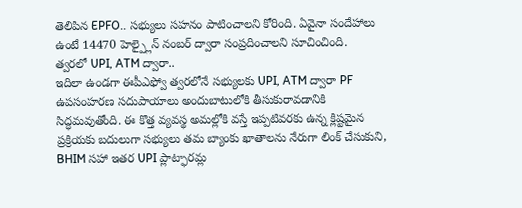తెలిపిన EPFO.. సభ్యులు సహనం పాటించాలని కోరింది. ఏవైనా సందేహాలు ఉంటే 14470 హెల్ప్లైన్ నంబర్ ద్వారా సంప్రదించాలని సూచించింది.
త్వరలో UPI, ATM ద్వారా..
ఇదిలా ఉండగా ఈపీఎఫ్వో త్వరలోనే సభ్యులకు UPI, ATM ద్వారా PF ఉపసంహరణ సదుపాయాలు అందుబాటులోకి తీసుకురావడానికి సిద్ధమవుతోంది. ఈ కొత్త వ్యవస్థ అమల్లోకి వస్తే ఇప్పటివరకు ఉన్న క్లిష్టమైన ప్రక్రియకు బదులుగా సభ్యులు తమ బ్యాంకు ఖాతాలను నేరుగా లింక్ చేసుకుని, BHIM సహా ఇతర UPI ప్లాట్ఫారమ్ల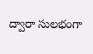ద్వారా సులభంగా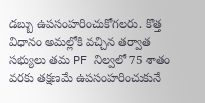డబ్బు ఉపసంహరించుకోగలరు. కొత్త విధానం అమల్లోకి వచ్చిన తర్వాత సభ్యులు తమ PF నిల్వలో 75 శాతం వరకు తక్షణమే ఉపసంహరించుకునే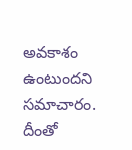అవకాశం ఉంటుందని సమాచారం. దీంతో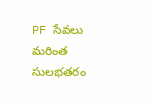PF సేవలు మరింత సులభతరం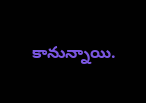కానున్నాయి.